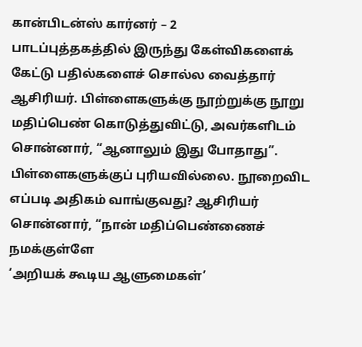கான்பிடன்ஸ் கார்னர் – 2
பாடப்புத்தகத்தில் இருந்து கேள்விகளைக் கேட்டு பதில்களைச் சொல்ல வைத்தார் ஆசிரியர். பிள்ளைகளுக்கு நூற்றுக்கு நூறு மதிப்பெண் கொடுத்துவிட்டு, அவர்களிடம் சொன்னார், “ஆனாலும் இது போதாது”. பிள்ளைகளுக்குப் புரியவில்லை. நூறைவிட எப்படி அதிகம் வாங்குவது? ஆசிரியர் சொன்னார், “நான் மதிப்பெண்ணைச்
நமக்குள்ளே
‘அறியக் கூடிய ஆளுமைகள்’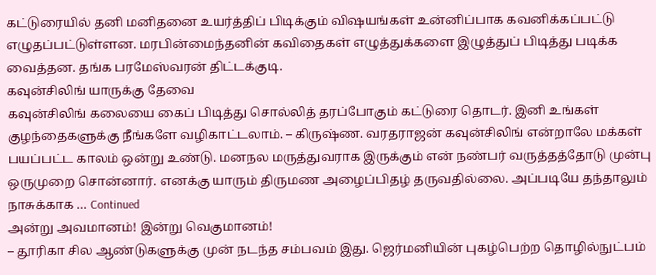கட்டுரையில் தனி மனிதனை உயர்த்திப் பிடிக்கும் விஷயங்கள் உன்னிப்பாக கவனிக்கப்பட்டு எழுதப்பட்டுள்ளன. மரபின்மைந்தனின் கவிதைகள் எழுத்துக்களை இழுத்துப் பிடித்து படிக்க வைத்தன. தங்க பரமேஸ்வரன் திட்டக்குடி.
கவுன்சிலிங் யாருக்கு தேவை
கவுன்சிலிங் கலையை கைப் பிடித்து சொல்லித் தரப்போகும் கட்டுரை தொடர். இனி உங்கள் குழந்தைகளுக்கு நீங்களே வழிகாட்டலாம். – கிருஷ்ண. வரதராஜன் கவுன்சிலிங் என்றாலே மக்கள் பயப்பட்ட காலம் ஒன்று உண்டு. மனநல மருத்துவராக இருக்கும் என் நண்பர் வருத்தத்தோடு முன்பு ஒருமுறை சொன்னார். எனக்கு யாரும் திருமண அழைப்பிதழ் தருவதில்லை. அப்படியே தந்தாலும் நாசுக்காக … Continued
அன்று அவமானம்! இன்று வெகுமானம்!
– தூரிகா சில ஆண்டுகளுக்கு முன் நடந்த சம்பவம் இது. ஜெர்மனியின் புகழ்பெற்ற தொழில்நுட்பம்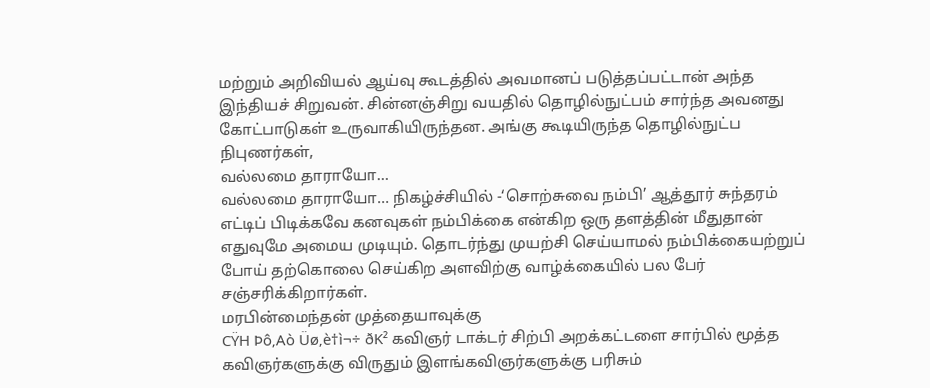மற்றும் அறிவியல் ஆய்வு கூடத்தில் அவமானப் படுத்தப்பட்டான் அந்த இந்தியச் சிறுவன். சின்னஞ்சிறு வயதில் தொழில்நுட்பம் சார்ந்த அவனது கோட்பாடுகள் உருவாகியிருந்தன. அங்கு கூடியிருந்த தொழில்நுட்ப நிபுணர்கள்,
வல்லமை தாராயோ…
வல்லமை தாராயோ… நிகழ்ச்சியில் -‘சொற்சுவை நம்பி’ ஆத்தூர் சுந்தரம் எட்டிப் பிடிக்கவே கனவுகள் நம்பிக்கை என்கிற ஒரு தளத்தின் மீதுதான் எதுவுமே அமைய முடியும். தொடர்ந்து முயற்சி செய்யாமல் நம்பிக்கையற்றுப் போய் தற்கொலை செய்கிற அளவிற்கு வாழ்க்கையில் பல பேர் சஞ்சரிக்கிறார்கள்.
மரபின்மைந்தன் முத்தையாவுக்கு
CŸH Þô‚Aò Üø‚è†ì¬÷ ðK² கவிஞர் டாக்டர் சிற்பி அறக்கட்டளை சார்பில் மூத்த கவிஞர்களுக்கு விருதும் இளங்கவிஞர்களுக்கு பரிசும்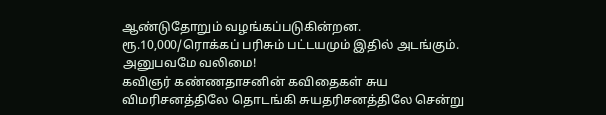ஆண்டுதோறும் வழங்கப்படுகின்றன. ரூ.10,000/ரொக்கப் பரிசும் பட்டயமும் இதில் அடங்கும்.
அனுபவமே வலிமை!
கவிஞர் கண்ணதாசனின் கவிதைகள் சுய விமரிசனத்திலே தொடங்கி சுயதரிசனத்திலே சென்று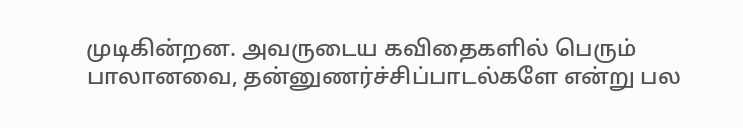முடிகின்றன. அவருடைய கவிதைகளில் பெரும் பாலானவை, தன்னுணர்ச்சிப்பாடல்களே என்று பல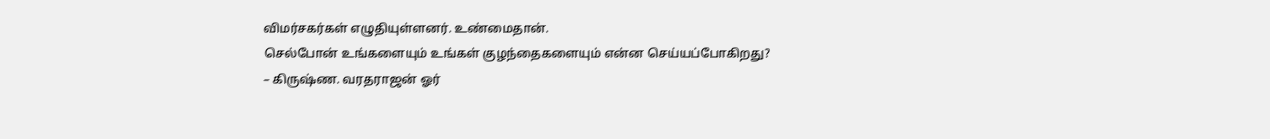விமர்சகர்கள் எழுதியுள்ளனர். உண்மைதான்.
செல்போன் உங்களையும் உங்கள் குழந்தைகளையும் என்ன செய்யப்போகிறது?
– கிருஷ்ண. வரதராஜன் ஓர்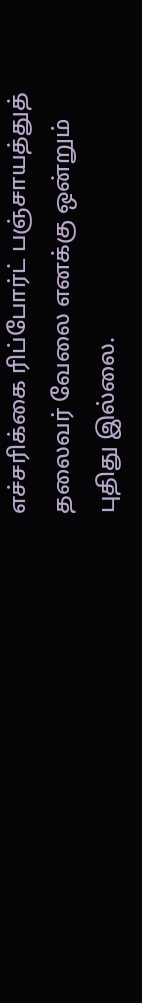எச்சரிக்கை ரிப்போர்ட் பஞ்சாயத்துத் தலைவர் வேலை எனக்கு ஒன்றும் புதிது இல்லை.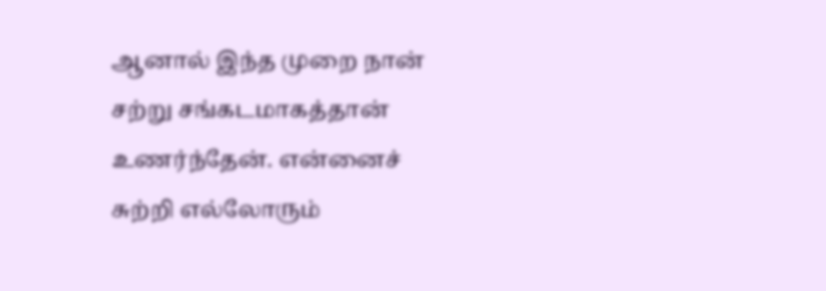ஆனால் இந்த முறை நான் சற்று சங்கடமாகத்தான் உணர்ந்தேன். என்னைச் சுற்றி எல்லோரும்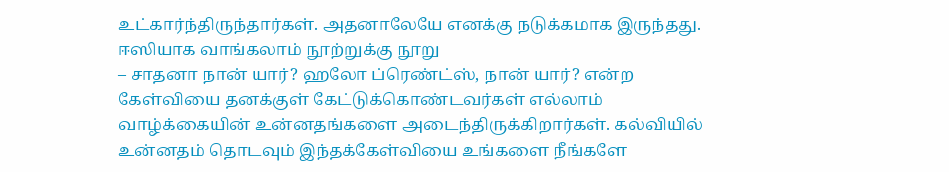உட்கார்ந்திருந்தார்கள். அதனாலேயே எனக்கு நடுக்கமாக இருந்தது.
ஈஸியாக வாங்கலாம் நூற்றுக்கு நூறு
– சாதனா நான் யார்? ஹலோ ப்ரெண்ட்ஸ், நான் யார்? என்ற கேள்வியை தனக்குள் கேட்டுக்கொண்டவர்கள் எல்லாம் வாழ்க்கையின் உன்னதங்களை அடைந்திருக்கிறார்கள். கல்வியில் உன்னதம் தொடவும் இந்தக்கேள்வியை உங்களை நீங்களே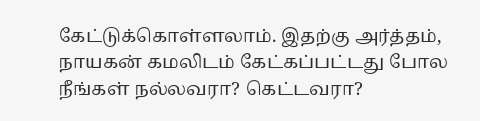கேட்டுக்கொள்ளலாம். இதற்கு அர்த்தம், நாயகன் கமலிடம் கேட்கப்பட்டது போல நீங்கள் நல்லவரா? கெட்டவரா?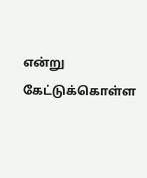என்று கேட்டுக்கொள்ள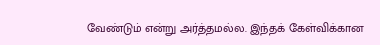வேண்டும் என்று அர்த்தமல்ல. இந்தக் கேள்விக்கான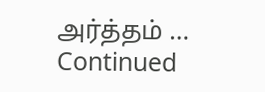அர்த்தம் … Continued